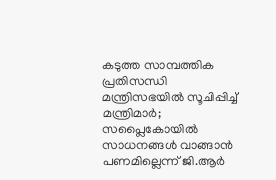കടുത്ത സാമ്പത്തിക പ്രതിസന്ധി മന്ത്രിസഭയിൽ സൂചിപ്പിച്ച് മന്ത്രിമാർ; സപ്ലൈകോയിൽ സാധനങ്ങൾ വാങ്ങാൻ പണമില്ലെന്ന് ജി.ആർ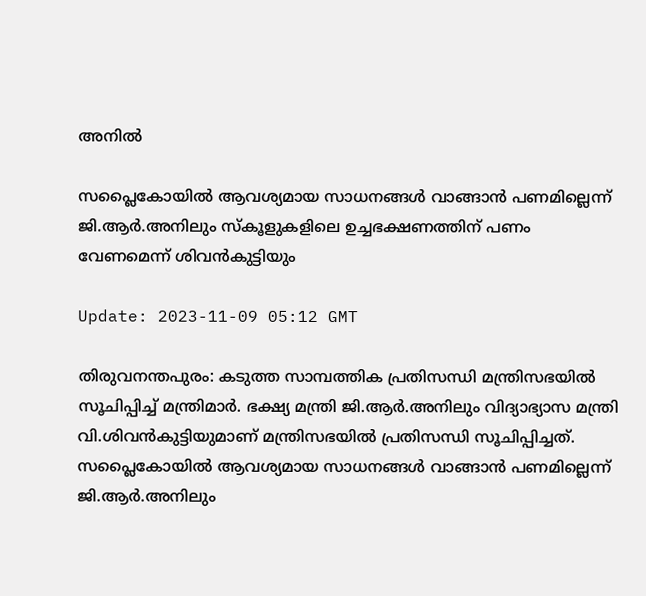അനിൽ

സപ്ലൈകോയിൽ ആവശ്യമായ സാധനങ്ങൾ വാങ്ങാൻ പണമില്ലെന്ന് ജി.ആർ.അനിലും സ്കൂളുകളിലെ ഉച്ചഭക്ഷണത്തിന് പണം വേണമെന്ന് ശിവൻകുട്ടിയും

Update: 2023-11-09 05:12 GMT

തിരുവനന്തപുരം: കടുത്ത സാമ്പത്തിക പ്രതിസന്ധി മന്ത്രിസഭയിൽ സൂചിപ്പിച്ച് മന്ത്രിമാർ. ഭക്ഷ്യ മന്ത്രി ജി.ആർ.അനിലും വിദ്യാഭ്യാസ മന്ത്രി വി.ശിവൻകുട്ടിയുമാണ് മന്ത്രിസഭയിൽ പ്രതിസന്ധി സൂചിപ്പിച്ചത്. സപ്ലൈകോയിൽ ആവശ്യമായ സാധനങ്ങൾ വാങ്ങാൻ പണമില്ലെന്ന് ജി.ആർ.അനിലും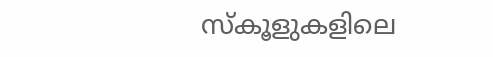സ്കൂളുകളിലെ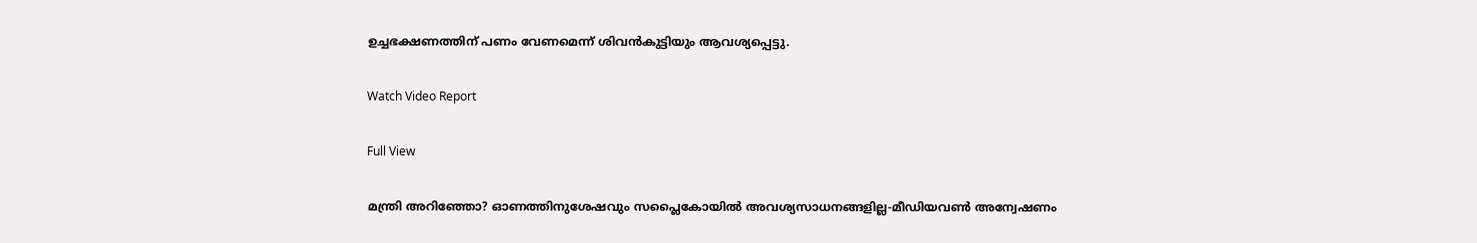ഉച്ചഭക്ഷണത്തിന് പണം വേണമെന്ന് ശിവൻകുട്ടിയും ആവശ്യപ്പെട്ടു.

Watch Video Report

Full View

മന്ത്രി അറിഞ്ഞോ? ഓണത്തിനുശേഷവും സപ്ലൈകോയിൽ അവശ്യസാധനങ്ങളില്ല-മീഡിയവണ്‍ അന്വേഷണം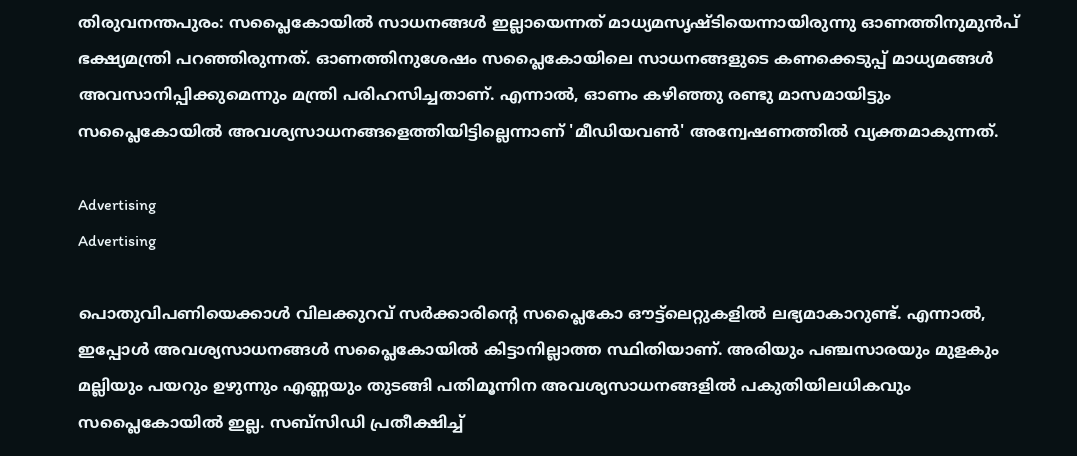തിരുവനന്തപുരം: സപ്ലൈകോയില്‍ സാധനങ്ങള്‍ ഇല്ലായെന്നത് മാധ്യമസൃഷ്ടിയെന്നായിരുന്നു ഓണത്തിനുമുന്‍പ് ഭക്ഷ്യമന്ത്രി പറഞ്ഞിരുന്നത്. ഓണത്തിനുശേഷം സപ്ലൈകോയിലെ സാധനങ്ങളുടെ കണക്കെടുപ്പ് മാധ്യമങ്ങള്‍ അവസാനിപ്പിക്കുമെന്നും മന്ത്രി പരിഹസിച്ചതാണ്. എന്നാല്‍, ഓണം കഴിഞ്ഞു രണ്ടു മാസമായിട്ടും സപ്ലൈകോയില്‍ അവശ്യസാധനങ്ങളെത്തിയിട്ടില്ലെന്നാണ് 'മീഡിയവണ്‍' അന്വേഷണത്തില്‍ വ്യക്തമാകുന്നത്.

Advertising
Advertising

പൊതുവിപണിയെക്കാള്‍ വിലക്കുറവ് സര്‍ക്കാരിന്‍റെ സപ്ലൈകോ ഔട്ട്ലെറ്റുകളില്‍ ലഭ്യമാകാറുണ്ട്. എന്നാല്‍, ഇപ്പോള്‍ അവശ്യസാധനങ്ങള്‍ സപ്ലൈകോയില്‍ കിട്ടാനില്ലാത്ത സ്ഥിതിയാണ്. അരിയും പഞ്ചസാരയും മുളകും മല്ലിയും പയറും ഉഴുന്നും എണ്ണയും തുടങ്ങി പതിമൂന്നിന അവശ്യസാധനങ്ങളില്‍ പകുതിയിലധികവും സപ്ലൈകോയില്‍ ഇല്ല. സബ്സിഡി പ്രതീക്ഷിച്ച്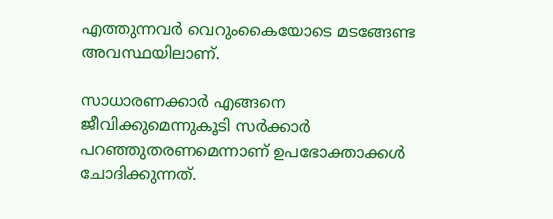എത്തുന്നവര്‍ വെറുംകൈയോടെ മടങ്ങേണ്ട അവസ്ഥയിലാണ്.

സാധാരണക്കാര്‍ എങ്ങനെ ജീവിക്കുമെന്നുകൂടി സര്‍ക്കാര്‍ പറഞ്ഞുതരണമെന്നാണ് ഉപഭോക്താക്കള്‍ ചോദിക്കുന്നത്.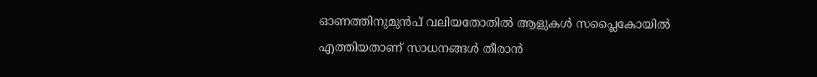ഓണത്തിനുമുന്‍പ് വലിയതോതില്‍ ആളുകള്‍ സപ്ലൈകോയില്‍ എത്തിയതാണ് സാധനങ്ങള്‍ തീരാന്‍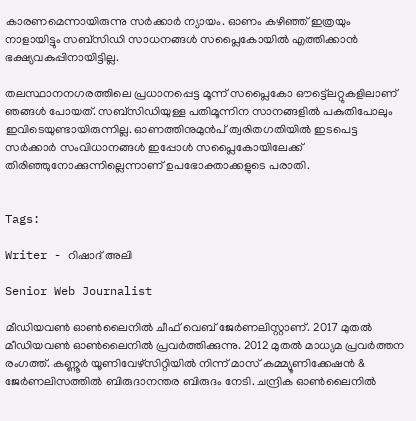കാരണമെന്നായിരുന്നു സര്‍ക്കാര്‍ ന്യായം. ഓണം കഴിഞ്ഞ് ഇത്രയും നാളായിട്ടും സബ്സിഡി സാധനങ്ങള്‍ സപ്ലൈകോയില്‍ എത്തിക്കാന്‍ ഭക്ഷ്യവകുപ്പിനായിട്ടില്ല.

തലസ്ഥാനനഗരത്തിലെ പ്രധാനപ്പെട്ട മൂന്ന് സപ്ലൈകോ ഔട്ട്ലെറ്റുകളിലാണ് ഞങ്ങള്‍ പോയത്. സബ്സിഡിയുള്ള പതിമൂന്നിന സാനങ്ങളില്‍ പകുതിപോലും ഇവിടെയുണ്ടായിരുന്നില്ല. ഓണത്തിനുമുന്‍പ് ത്വരിതഗതിയില്‍ ഇടപെട്ട സര്‍ക്കാര്‍ സംവിധാനങ്ങള്‍ ഇപ്പോള്‍ സപ്ലൈകോയിലേക്ക് തിരിഞ്ഞുനോക്കുന്നില്ലെന്നാണ് ഉപഭോക്താക്കളുടെ പരാതി.


Tags:

Writer - റിഷാദ് അലി

Senior Web Journalist

മീഡിയവൺ ഓൺലൈനിൽ ചീഫ് വെബ് ജേർണലിസ്റ്റാണ്. 2017 മുതൽ മീഡിയവൺ ഓൺലൈനിൽ പ്രവർത്തിക്കുന്നു. 2012 മുതൽ മാധ്യമ പ്രവർത്തന രംഗത്ത്. കണ്ണൂര്‍ യൂണിവേഴ്‌സിറ്റിയിൽ നിന്ന് മാസ് കമ്മ്യൂണിക്കേഷന്‍ & ജേര്‍ണലിസത്തില്‍ ബിരുദാനന്തര ബിരുദം നേടി. ചന്ദ്രിക ഓണ്‍ലൈനില്‍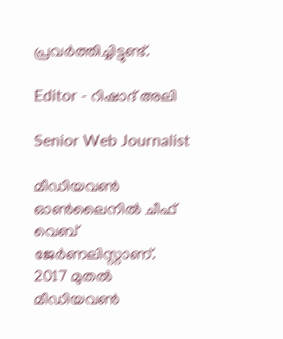പ്രവര്‍ത്തിച്ചിട്ടുണ്ട്.

Editor - റിഷാദ് അലി

Senior Web Journalist

മീഡിയവൺ ഓൺലൈനിൽ ചീഫ് വെബ് ജേർണലിസ്റ്റാണ്. 2017 മുതൽ മീഡിയവൺ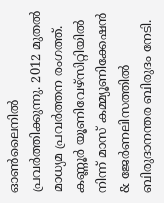ഓൺലൈനിൽ പ്രവർത്തിക്കുന്നു. 2012 മുതൽ മാധ്യമ പ്രവർത്തന രംഗത്ത്. കണ്ണൂര്‍ യൂണിവേഴ്‌സിറ്റിയിൽ നിന്ന് മാസ് കമ്മ്യൂണിക്കേഷന്‍ & ജേര്‍ണലിസത്തില്‍ ബിരുദാനന്തര ബിരുദം നേടി.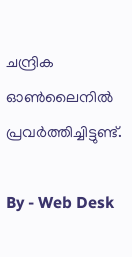ചന്ദ്രിക ഓണ്‍ലൈനില്‍ പ്രവര്‍ത്തിച്ചിട്ടുണ്ട്.

By - Web Desk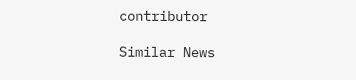contributor

Similar News